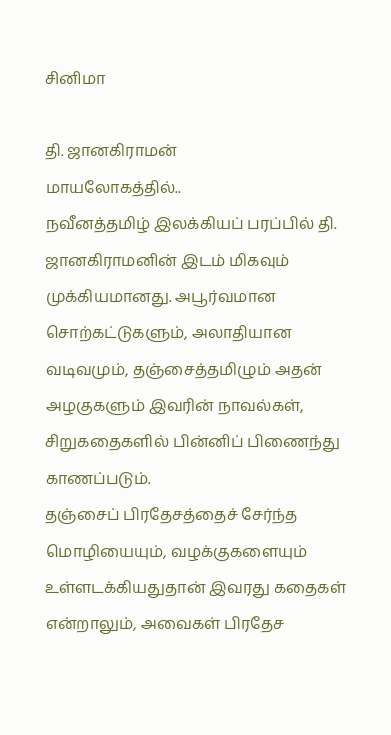சினிமா

தி. ஜானகிராமன்
மாயலோகத்தில்..
நவீனத்தமிழ் இலக்கியப் பரப்பில் தி. ஜானகிராமனின் இடம் மிகவும் முக்கியமானது. அபூர்வமான சொற்கட்டுகளும், அலாதியான வடிவமும், தஞ்சைத்தமிழும் அதன் அழகுகளும் இவரின் நாவல்கள், சிறுகதைகளில் பின்னிப் பிணைந்து காணப்படும்.
தஞ்சைப் பிரதேசத்தைச் சேர்ந்த மொழியையும், வழக்குகளையும் உள்ளடக்கியதுதான் இவரது கதைகள் என்றாலும், அவைகள் பிரதேச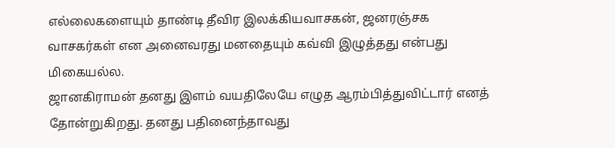எல்லைகளையும் தாண்டி தீவிர இலக்கியவாசகன், ஜனரஞ்சக வாசகர்கள் என அனைவரது மனதையும் கவ்வி இழுத்தது என்பது மிகையல்ல.
ஜானகிராமன் தனது இளம் வயதிலேயே எழுத ஆரம்பித்துவிட்டார் எனத் தோன்றுகிறது. தனது பதினைந்தாவது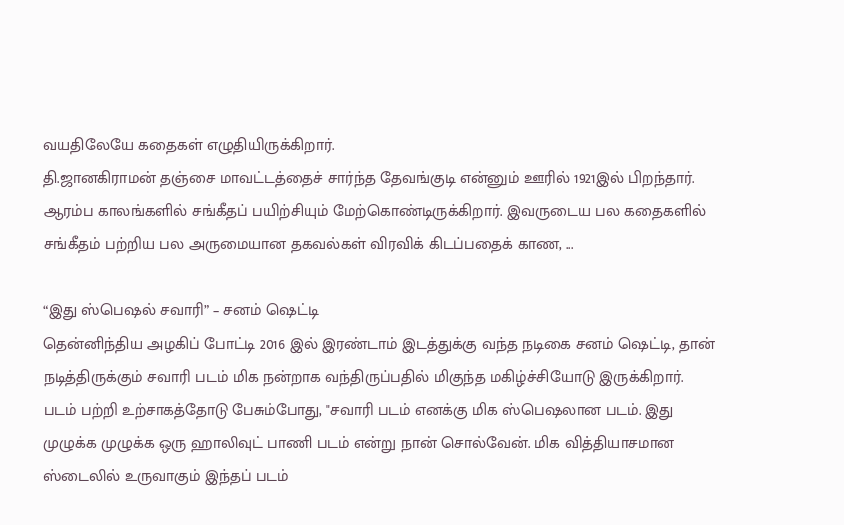வயதிலேயே கதைகள் எழுதியிருக்கிறார்.
தி.ஜானகிராமன் தஞ்சை மாவட்டத்தைச் சார்ந்த தேவங்குடி என்னும் ஊரில் 1921இல் பிறந்தார். ஆரம்ப காலங்களில் சங்கீதப் பயிற்சியும் மேற்கொண்டிருக்கிறார். இவருடைய பல கதைகளில் சங்கீதம் பற்றிய பல அருமையான தகவல்கள் விரவிக் கிடப்பதைக் காண, ...

“இது ஸ்பெஷல் சவாரி” – சனம் ஷெட்டி
தென்னிந்திய அழகிப் போட்டி 2016 இல் இரண்டாம் இடத்துக்கு வந்த நடிகை சனம் ஷெட்டி, தான் நடித்திருக்கும் சவாரி படம் மிக நன்றாக வந்திருப்பதில் மிகுந்த மகிழ்ச்சியோடு இருக்கிறார்.
படம் பற்றி உற்சாகத்தோடு பேசும்போது, "சவாரி படம் எனக்கு மிக ஸ்பெஷலான படம். இது முழுக்க முழுக்க ஒரு ஹாலிவுட் பாணி படம் என்று நான் சொல்வேன். மிக வித்தியாசமான ஸ்டைலில் உருவாகும் இந்தப் படம்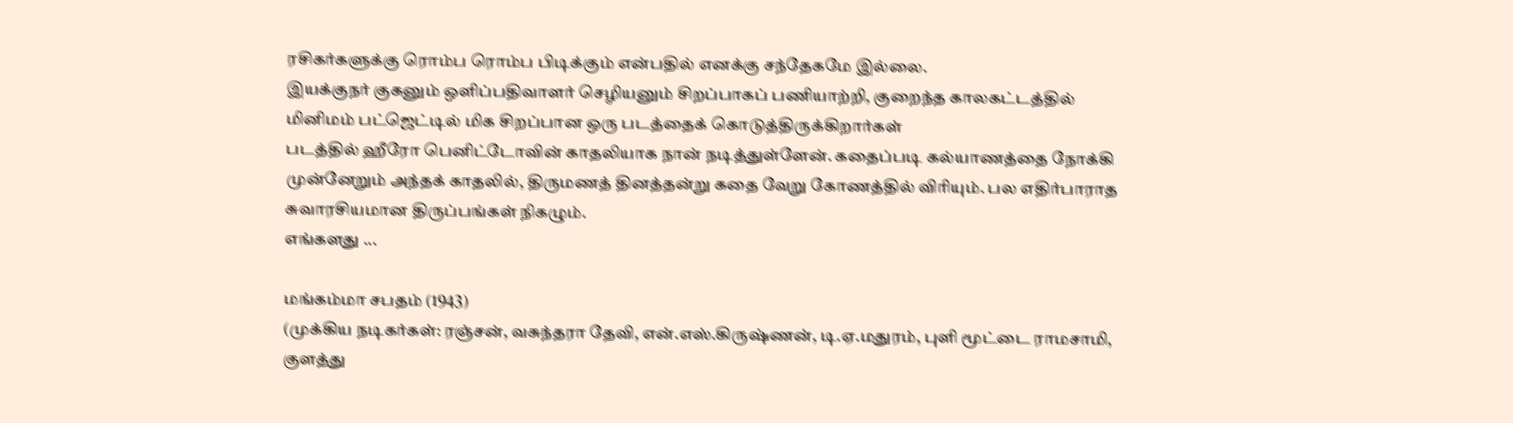ரசிகர்களுக்கு ரொம்ப ரொம்ப பிடிக்கும் என்பதில் எனக்கு சந்தேகமே இல்லை.
இயக்குநர் குகனும் ஒளிப்பதிவாளர் செழியனும் சிறப்பாகப் பணியாற்றி, குறைந்த காலகட்டத்தில் மினிமம் பட்ஜெட்டில் மிக சிறப்பான ஒரு படத்தைக் கொடுத்திருக்கிறார்கள்
படத்தில் ஹீரோ பெனிட்டோவின் காதலியாக நான் நடித்துள்ளேன். கதைப்படி கல்யாணத்தை நோக்கி முன்னேறும் அந்தக் காதலில், திருமணத் தினத்தன்று கதை வேறு கோணத்தில் விரியும். பல எதிர்பாராத சுவாரசியமான திருப்பங்கள் நிகழும்.
எங்களது ...

மங்கம்மா சபதம் (1943)
(முக்கிய நடிகர்கள்: ரஞ்சன், வசுந்தரா தேவி, என்.எஸ்.கிருஷ்ணன், டி.ஏ.மதுரம், புளி மூட்டை ராமசாமி, குளத்து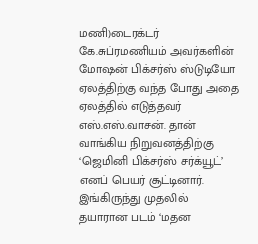மணி)டைரக்டர் கே.சுப்ரமணியம் அவர்களின் மோஷன் பிக்சர்ஸ் ஸ்டுடியோ ஏலத்திற்கு வந்த போது அதை ஏலத்தில் எடுத்தவர் எஸ்.எஸ்.வாசன். தான் வாங்கிய நிறுவனத்திற்கு ‘ஜெமினி பிக்சர்ஸ் சர்க்யூட்’ எனப் பெயர் சூட்டினார். இங்கிருந்து முதலில் தயாரான படம் ‘மதன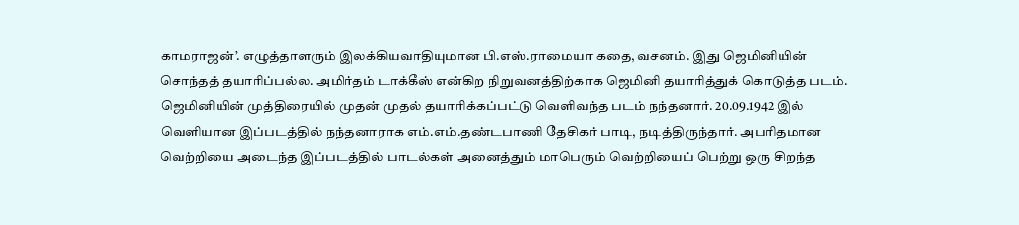காமராஜன்’. எழுத்தாளரும் இலக்கியவாதியுமான பி.எஸ்.ராமையா கதை, வசனம். இது ஜெமினியின் சொந்தத் தயாரிப்பல்ல. அமிர்தம் டாக்கீஸ் என்கிற நிறுவனத்திற்காக ஜெமினி தயாரித்துக் கொடுத்த படம்.
ஜெமினியின் முத்திரையில் முதன் முதல் தயாரிக்கப்பட்டு வெளிவந்த படம் நந்தனார். 20.09.1942 இல் வெளியான இப்படத்தில் நந்தனாராக எம்.எம்.தண்டபாணி தேசிகர் பாடி, நடித்திருந்தார். அபரிதமான வெற்றியை அடைந்த இப்படத்தில் பாடல்கள் அனைத்தும் மாபெரும் வெற்றியைப் பெற்று ஒரு சிறந்த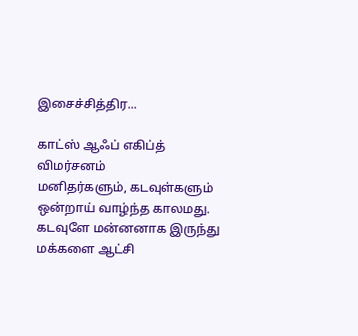இசைச்சித்திர...

காட்ஸ் ஆஃப் எகிப்த் விமர்சனம்
மனிதர்களும், கடவுள்களும் ஒன்றாய் வாழ்ந்த காலமது. கடவுளே மன்னனாக இருந்து மக்களை ஆட்சி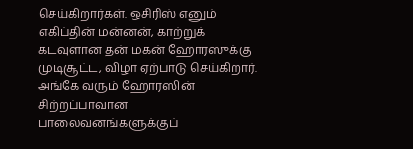செய்கிறார்கள். ஒசிரிஸ் எனும் எகிப்தின் மன்னன், காற்றுக் கடவுளான தன் மகன் ஹோரஸுக்கு முடிசூட்ட, விழா ஏற்பாடு செய்கிறார். அங்கே வரும் ஹோரஸின் சிற்றப்பாவான பாலைவனங்களுக்குப்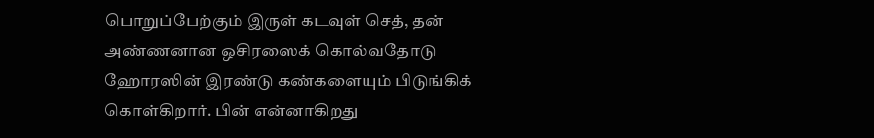பொறுப்பேற்கும் இருள் கடவுள் செத், தன் அண்ணனான ஒசிரஸைக் கொல்வதோடு ஹோரஸின் இரண்டு கண்களையும் பிடுங்கிக் கொள்கிறார். பின் என்னாகிறது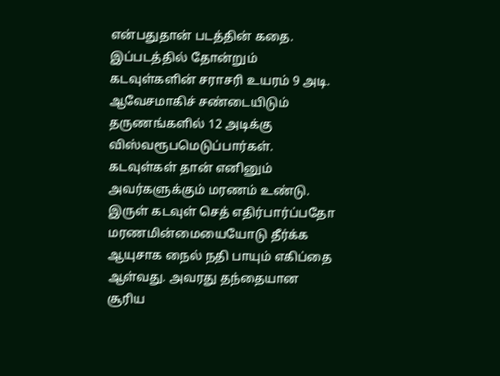என்பதுதான் படத்தின் கதை.
இப்படத்தில் தோன்றும் கடவுள்களின் சராசரி உயரம் 9 அடி. ஆவேசமாகிச் சண்டையிடும் தருணங்களில் 12 அடிக்கு விஸ்வரூபமெடுப்பார்கள். கடவுள்கள் தான் எனினும் அவர்களுக்கும் மரணம் உண்டு. இருள் கடவுள் செத் எதிர்பார்ப்பதோ மரணமின்மையையோடு தீர்க்க ஆயுசாக நைல் நதி பாயும் எகிப்தை ஆள்வது. அவரது தந்தையான சூரிய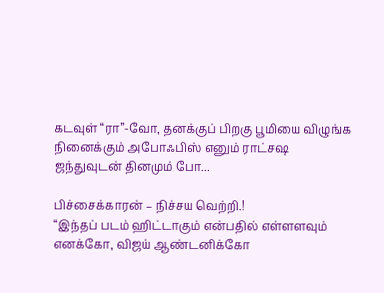கடவுள் “ரா”-வோ, தனக்குப் பிறகு பூமியை விழுங்க நினைக்கும் அபோஃபிஸ் எனும் ராட்சஷ ஜந்துவுடன் தினமும் போ...

பிச்சைக்காரன் – நிச்சய வெற்றி.!
“இந்தப் படம் ஹிட்டாகும் என்பதில் எள்ளளவும் எனக்கோ, விஜய் ஆண்டனிக்கோ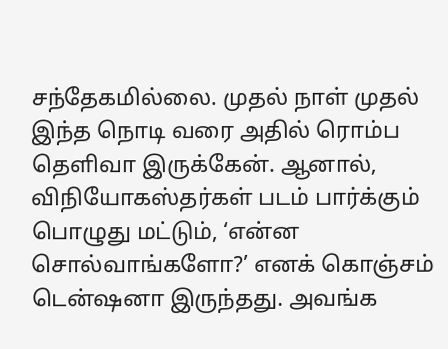சந்தேகமில்லை. முதல் நாள் முதல் இந்த நொடி வரை அதில் ரொம்ப தெளிவா இருக்கேன். ஆனால், விநியோகஸ்தர்கள் படம் பார்க்கும் பொழுது மட்டும், ‘என்ன சொல்வாங்களோ?’ எனக் கொஞ்சம் டென்ஷனா இருந்தது. அவங்க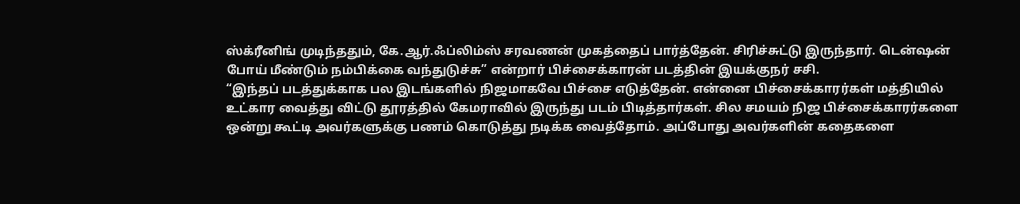ஸ்க்ரீனிங் முடிந்ததும், கே.ஆர்.ஃப்லிம்ஸ் சரவணன் முகத்தைப் பார்த்தேன். சிரிச்சுட்டு இருந்தார். டென்ஷன் போய் மீண்டும் நம்பிக்கை வந்துடுச்சு” என்றார் பிச்சைக்காரன் படத்தின் இயக்குநர் சசி.
“இந்தப் படத்துக்காக பல இடங்களில் நிஜமாகவே பிச்சை எடுத்தேன். என்னை பிச்சைக்காரர்கள் மத்தியில் உட்கார வைத்து விட்டு தூரத்தில் கேமராவில் இருந்து படம் பிடித்தார்கள். சில சமயம் நிஜ பிச்சைக்காரர்களை ஒன்று கூட்டி அவர்களுக்கு பணம் கொடுத்து நடிக்க வைத்தோம். அப்போது அவர்களின் கதைகளை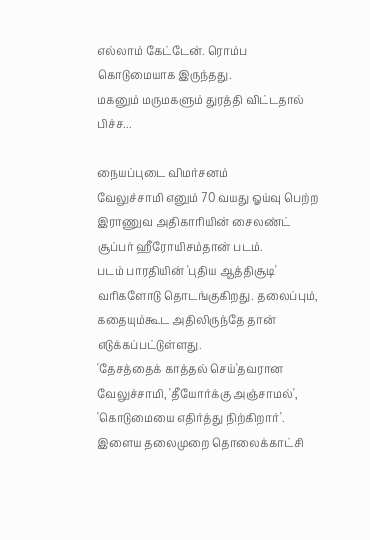எல்லாம் கேட்டேன். ரொம்ப கொடுமையாக இருந்தது.
மகனும் மருமகளும் துரத்தி விட்டதால் பிச்ச...

நையப்புடை விமர்சனம்
வேலுச்சாமி எனும் 70 வயது ஓய்வு பெற்ற இராணுவ அதிகாரியின் சைலண்ட் சூப்பர் ஹீரோயிசம்தான் படம்.
படம் பாரதியின் 'புதிய ஆத்திசூடி' வரிகளோடு தொடங்குகிறது. தலைப்பும், கதையும்கூட அதிலிருந்தே தான் எடுக்கப்பட்டுள்ளது.
'தேசத்தைக் காத்தல் செய்'தவரான வேலுச்சாமி, 'தீயோர்க்கு அஞ்சாமல்', 'கொடுமையை எதிர்த்து நிற்கிறார்'. இளைய தலைமுறை தொலைக்காட்சி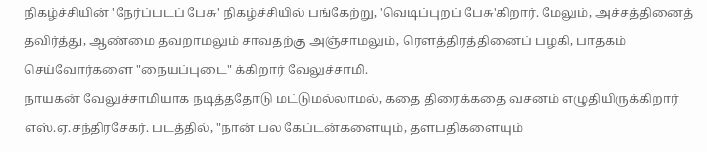நிகழ்ச்சியின் 'நேர்ப்படப் பேசு' நிகழ்ச்சியில் பங்கேற்று, 'வெடிப்புறப் பேசு'கிறார். மேலும், அச்சத்தினைத் தவிர்த்து, ஆண்மை தவறாமலும் சாவதற்கு அஞ்சாமலும், ரெளத்திரத்தினைப் பழகி, பாதகம் செய்வோர்களை "நையப்புடை" க்கிறார் வேலுச்சாமி.
நாயகன் வேலுச்சாமியாக நடித்ததோடு மட்டுமல்லாமல், கதை திரைக்கதை வசனம் எழுதியிருக்கிறார் எஸ்.ஏ.சந்திரசேகர். படத்தில், "நான் பல கேப்டன்களையும், தளபதிகளையும்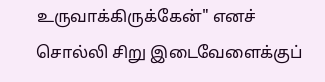உருவாக்கிருக்கேன்" எனச் சொல்லி சிறு இடைவேளைக்குப்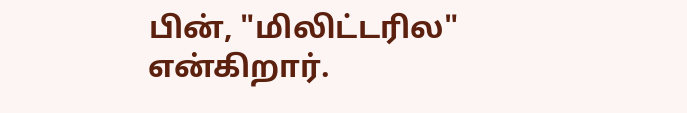பின், "மிலிட்டரில" என்கிறார்.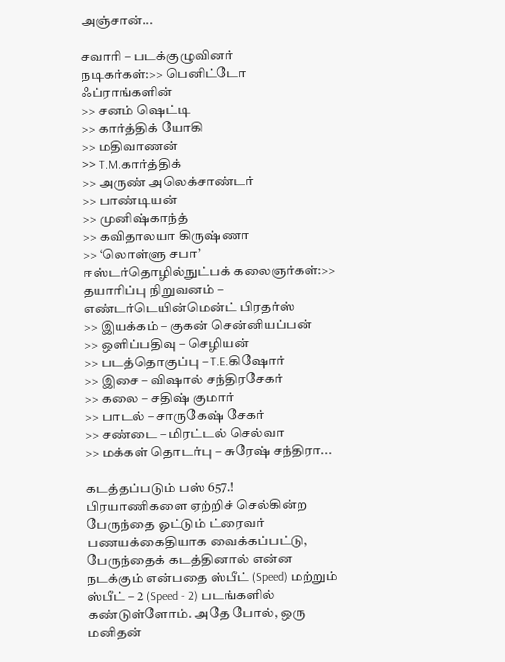அஞ்சான்...

சவாரி – படக்குழுவினர்
நடிகர்கள்:>> பெனிட்டோ ஃப்ராங்களின்
>> சனம் ஷெட்டி
>> கார்த்திக் யோகி
>> மதிவாணன்
>> T.M.கார்த்திக்
>> அருண் அலெக்சாண்டர்
>> பாண்டியன்
>> முனிஷ்காந்த்
>> கவிதாலயா கிருஷ்ணா
>> ‘லொள்ளு சபா’ ஈஸ்டர்தொழில்நுட்பக் கலைஞர்கள்:>> தயாரிப்பு நிறுவனம் – எண்டர்டெயின்மென்ட் பிரதர்ஸ்
>> இயக்கம் – குகன் சென்னியப்பன்
>> ஒளிப்பதிவு – செழியன்
>> படத்தொகுப்பு – T.E.கிஷோர்
>> இசை – விஷால் சந்திரசேகர்
>> கலை – சதிஷ் குமார்
>> பாடல் – சாருகேஷ் சேகர்
>> சண்டை – மிரட்டல் செல்வா
>> மக்கள் தொடர்பு – சுரேஷ் சந்திரா...

கடத்தப்படும் பஸ் 657.!
பிரயாணிகளை ஏற்றிச் செல்கின்ற பேருந்தை ஓட்டும் ட்ரைவர் பணயக்கைதியாக வைக்கப்பட்டு, பேருந்தைக் கடத்தினால் என்ன நடக்கும் என்பதை ஸ்பீட் (Speed) மற்றும் ஸ்பீட் – 2 (Speed - 2) படங்களில் கண்டுள்ளோம். அதே போல், ஒரு மனிதன்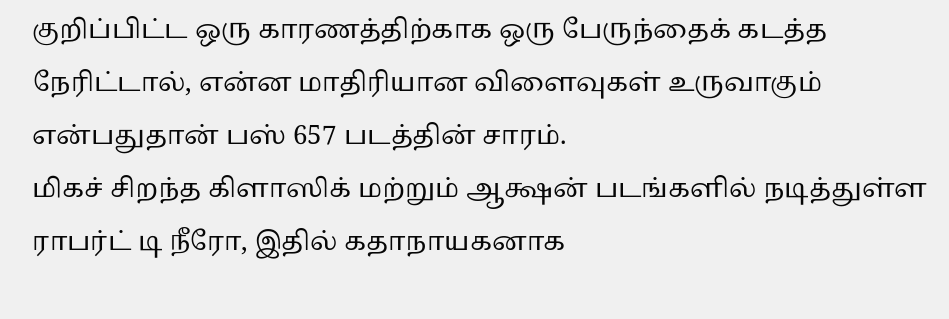குறிப்பிட்ட ஒரு காரணத்திற்காக ஒரு பேருந்தைக் கடத்த நேரிட்டால், என்ன மாதிரியான விளைவுகள் உருவாகும் என்பதுதான் பஸ் 657 படத்தின் சாரம்.
மிகச் சிறந்த கிளாஸிக் மற்றும் ஆக்ஷன் படங்களில் நடித்துள்ள ராபர்ட் டி நீரோ, இதில் கதாநாயகனாக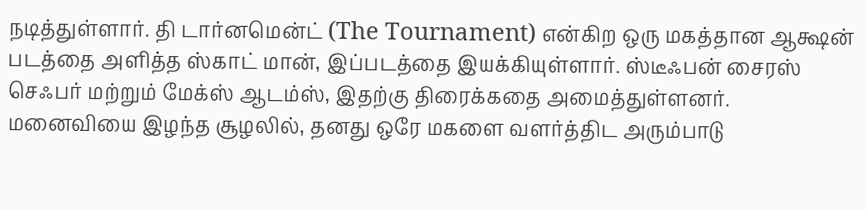நடித்துள்ளார். தி டார்னமென்ட் (The Tournament) என்கிற ஒரு மகத்தான ஆக்ஷன் படத்தை அளித்த ஸ்காட் மான், இப்படத்தை இயக்கியுள்ளார். ஸ்டீஃபன் சைரஸ் செஃபர் மற்றும் மேக்ஸ் ஆடம்ஸ், இதற்கு திரைக்கதை அமைத்துள்ளனர்.
மனைவியை இழந்த சூழலில், தனது ஒரே மகளை வளர்த்திட அரும்பாடு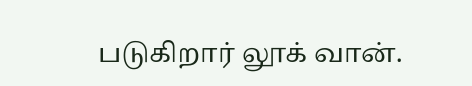படுகிறார் லூக் வான்.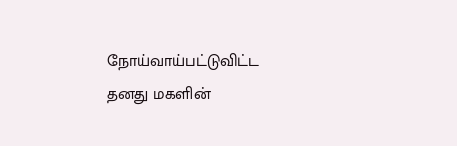நோய்வாய்பட்டுவிட்ட தனது மகளின்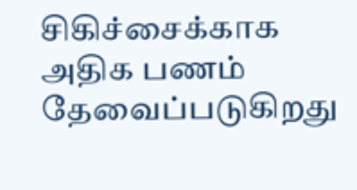சிகிச்சைக்காக அதிக பணம் தேவைப்படுகிறது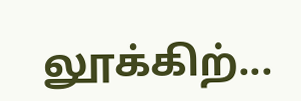லூக்கிற்...